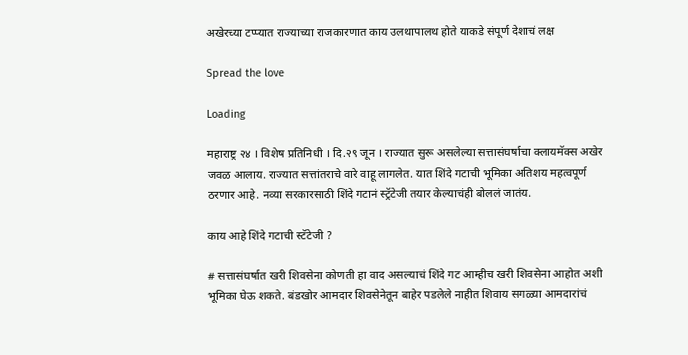अखेरच्या टप्प्यात राज्याच्या राजकारणात काय उलथापालथ होते याकडे संपूर्ण देशाचं लक्ष

Spread the love

Loading

महाराष्ट्र २४ । विशेष प्रतिनिधी । दि.२९ जून । राज्यात सुरू असलेल्या सत्तासंघर्षाचा क्लायमॅक्स अखेर जवळ आलाय. राज्यात सत्तांतराचे वारे वाहू लागलेत. यात शिंदे गटाची भूमिका अतिशय महत्वपूर्ण ठरणार आहे. नव्या सरकारसाठी शिंदे गटानं स्ट्रॅटेजी तयार केल्याचंही बोललं जातंय.

काय आहे शिंदे गटाची स्टॅटेजी ?

# सत्तासंघर्षात खरी शिवसेना कोणती हा वाद असल्याचं शिंदे गट आम्हीच खरी शिवसेना आहोत अशी भूमिका घेऊ शकते. बंडखोर आमदार शिवसेनेतून बाहेर पडलेले नाहीत शिवाय सगळ्या आमदारांचं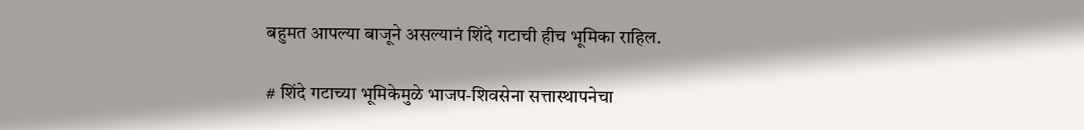बहुमत आपल्या बाजूने असल्यानं शिंदे गटाची हीच भूमिका राहिल.

# शिंदे गटाच्या भूमिकेमुळे भाजप-शिवसेना सत्तास्थापनेचा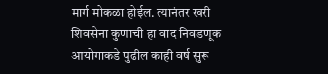मार्ग मोकळा होईल. त्यानंतर खरी शिवसेना कुणाची हा वाद निवडणूक आयोगाकडे पुढील काही वर्ष सुरू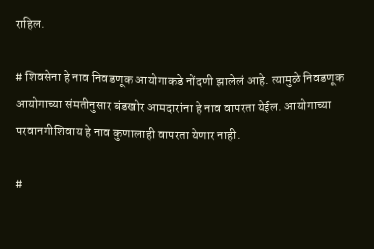राहिल.

# शिवसेना हे नाव निवडणूक आयोगाकडे नोंदणी झालेलं आहे. त्यामुळे निवडणूक आयोगाच्या संमतीनुसार बंडखोर आमदारांना हे नाव वापरता येईल. आयोगाच्या परवानगीशिवाय हे नाव कुणालाही वापरता येणार नाही.

#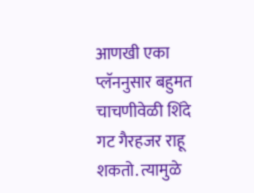आणखी एका प्लॅननुसार बहुमत चाचणीवेळी शिंदे गट गैरहजर राहू शकतो. त्यामुळे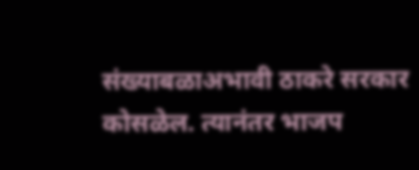संख्याबळाअभावी ठाकरे सरकार कोसळेल. त्यानंतर भाजप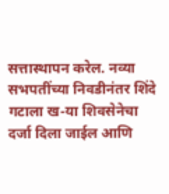सत्तास्थापन करेल. नव्या सभपतींच्या निवडीनंतर शिंदे गटाला ख-या शिवसेनेचा दर्जा दिला जाईल आणि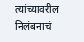त्यांच्यावरील निलंबनाचं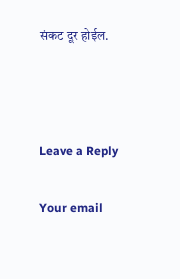संकट दूर होईल.



Leave a Reply

Your email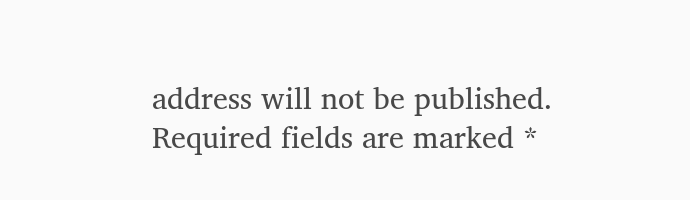address will not be published. Required fields are marked *